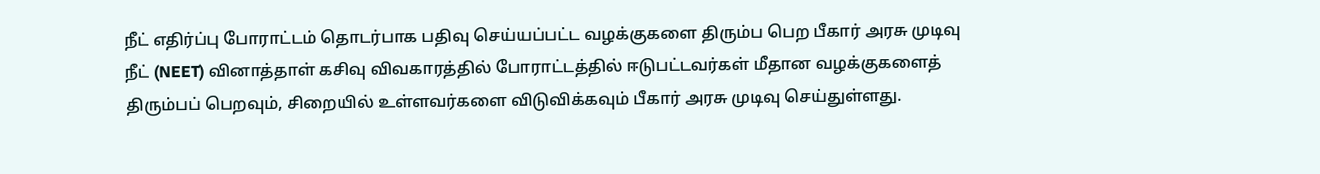நீட் எதிர்ப்பு போராட்டம் தொடர்பாக பதிவு செய்யப்பட்ட வழக்குகளை திரும்ப பெற பீகார் அரசு முடிவு
நீட் (NEET) வினாத்தாள் கசிவு விவகாரத்தில் போராட்டத்தில் ஈடுபட்டவர்கள் மீதான வழக்குகளைத் திரும்பப் பெறவும், சிறையில் உள்ளவர்களை விடுவிக்கவும் பீகார் அரசு முடிவு செய்துள்ளது.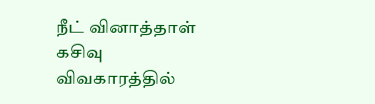நீட் வினாத்தாள் கசிவு விவகாரத்தில்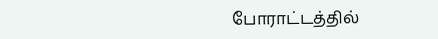போராட்டத்தில்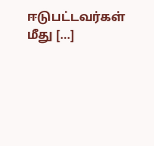ஈடுபட்டவர்கள் மீது […]